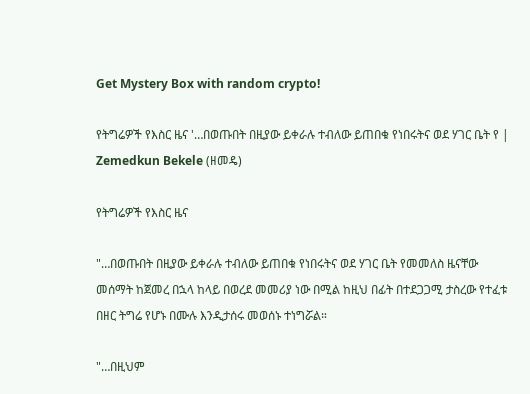Get Mystery Box with random crypto!

የትግሬዎች የእስር ዜና '…በወጡበት በዚያው ይቀራሉ ተብለው ይጠበቁ የነበሩትና ወደ ሃገር ቤት የ | Zemedkun Bekele (ዘመዴ)

የትግሬዎች የእስር ዜና

"…በወጡበት በዚያው ይቀራሉ ተብለው ይጠበቁ የነበሩትና ወደ ሃገር ቤት የመመለስ ዜናቸው መሰማት ከጀመረ በኋላ ከላይ በወረደ መመሪያ ነው በሚል ከዚህ በፊት በተደጋጋሚ ታስረው የተፈቱ በዘር ትግሬ የሆኑ በሙሉ እንዲታሰሩ መወሰኑ ተነግሯል።

"…በዚህም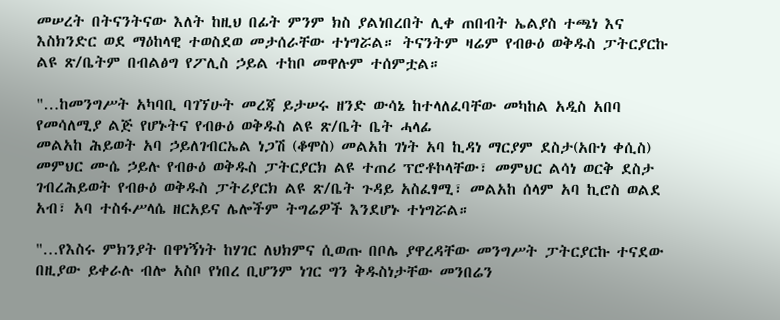መሠረት በትናንትናው እለት ከዚህ በፊት ምንም ክስ ያልነበረበት ሊቀ ጠበብት ኤልያስ ተጫነ እና እስክንድር ወደ ማዕከላዊ ተወስደወ መታሰራቸው ተነግሯል። ትናንትም ዛሬም የብፁዕ ወቅዱስ ፓትርያርኩ ልዩ ጽ/ቤትም በብልፅግ የፖሊስ ኃይል ተከቦ መዋሉም ተሰምቷል።

"…ከመንግሥት አካባቢ ባገኘሁት መረጃ ይታሠሩ ዘንድ ውሳኔ ከተላለፈባቸው መካከል አዲስ አበባ የመሳለሚያ ልጅ የሆኑትና የብፁዕ ወቅዱስ ልዩ ጽ/ቤት ቤት ሓላፊ
መልአከ ሕይወት አባ ኃይለገብርኤል ነጋሽ (ቆሞስ) መልአከ ገነት አባ ኪዳነ ማርያም ደስታ(አቡነ ቀሲስ) መምህር ሙሴ ኃይሉ የብፁዕ ወቅዱስ ፓትርያርክ ልዩ ተጠሪ ፕሮቶኮላቸው፣ መምህር ልሳነ ወርቅ ደስታ ገብረሕይወት የብፁዕ ወቅዱስ ፓትሪያርክ ልዩ ጽ/ቤት ጉዳይ አስፈፃሚ፣ መልአከ ሰላም አባ ኪሮስ ወልደ አብ፣ አባ ተስፋሥላሴ ዘርአይና ሌሎችም ትግሬዎች እንደሆኑ ተነግሯል።

"…የእስሩ ምክንያት በዋነኝነት ከሃገር ለህክምና ሲወጡ በቦሌ ያዋረዳቸው መንግሥት ፓትርያርኩ ተናደው በዚያው ይቀራሉ ብሎ አስቦ የነበረ ቢሆንም ነገር ግን ቅዱስነታቸው መንበሬን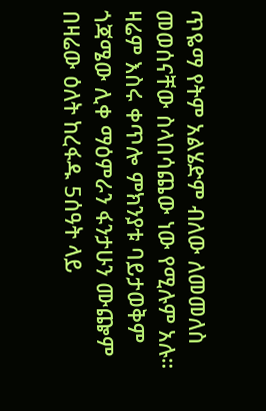ጥዬማ የትም አልሄድም ብለው ለመመለስ መወሰናቸው ስላበሳጨው ነው የሚሉም አሉ። ዛሬም እስሩ ቀጥሎ ምክንያቱ ባይታወቅም ጎጃሜው ሊቀ ማዕምራን ፋንታሁን ሙጬም በዛሬው ዕለት ከረፋዱ 5ሰዓት ላይ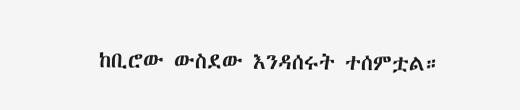ከቢሮው ውስደው እንዳሰሩት ተሰምቷል።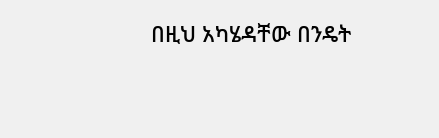በዚህ አካሄዳቸው በንዴት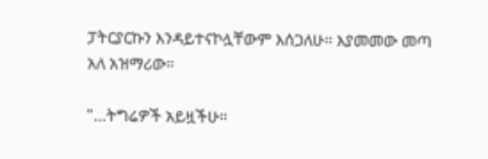ፓትርያርኩን እንዳይተናኮሏቸውም እሰጋለሁ። እያመመው መጣ አለ አዝማሪው።

"…ትግሬዎች አይዟችሁ።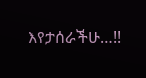እየታሰራችሁ…!!